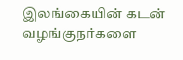இலங்கையின் கடன் வழங்குநர்களை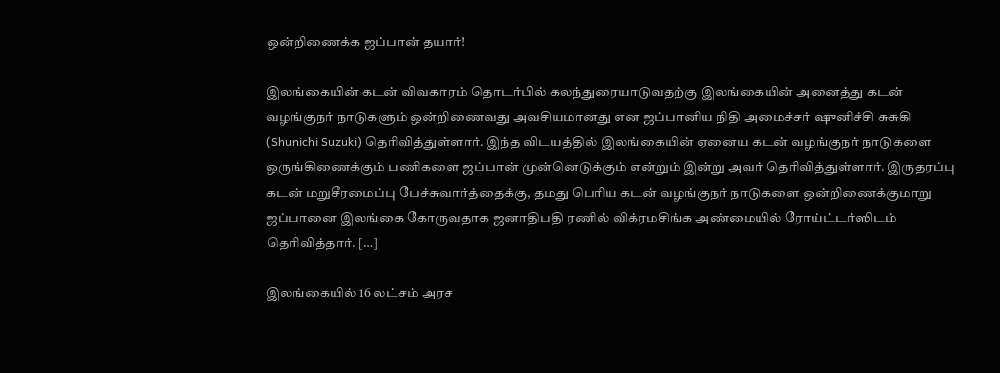ஒன்றிணைக்க ஜப்பான் தயார்!

இலங்கையின் கடன் விவகாரம் தொடர்பில் கலந்துரையாடுவதற்கு இலங்கையின் அனைத்து கடன் வழங்குநர் நாடுகளும் ஒன்றிணைவது அவசியமானது என ஜப்பானிய நிதி அமைச்சர் ஷுனிச்சி சுசுகி (Shunichi Suzuki) தெரிவித்துள்ளார். இந்த விடயத்தில் இலங்கையின் ஏனைய கடன் வழங்குநர் நாடுகளை ஒருங்கிணைக்கும் பணிகளை ஜப்பான் முன்னெடுக்கும் என்றும் இன்று அவர் தெரிவித்துள்ளார். இருதரப்பு கடன் மறுசீரமைப்பு பேச்சுவார்த்தைக்கு, தமது பெரிய கடன் வழங்குநர் நாடுகளை ஒன்றிணைக்குமாறு ஜப்பானை இலங்கை கோருவதாக ஜனாதிபதி ரணில் விக்ரமசிங்க அண்மையில் ரோய்ட்டர்ஸிடம் தெரிவித்தார். […]

இலங்கையில் 16 லட்சம் அரச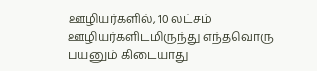ஊழியர்களில், 10 லட்சம் ஊழியர்களிடமிருந்து எந்தவொரு பயனும் கிடையாது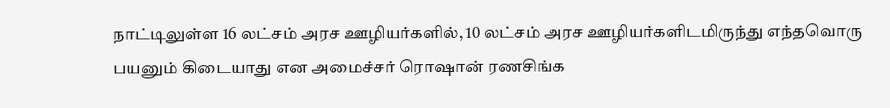நாட்டிலுள்ள 16 லட்சம் அரச ஊழியர்களில், 10 லட்சம் அரச ஊழியர்களிடமிருந்து எந்தவொரு பயனும் கிடையாது என அமைச்சர் ரொஷான் ரணசிங்க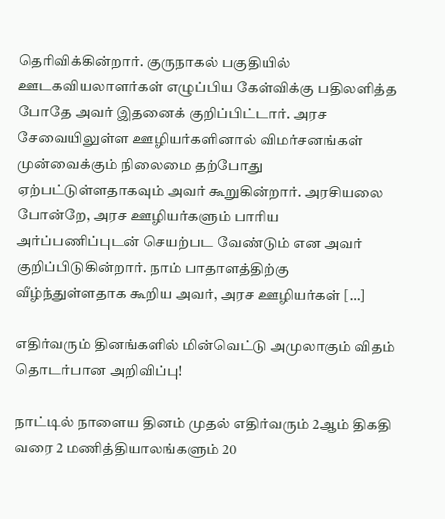தெரிவிக்கின்றார். குருநாகல் பகுதியில் ஊடகவியலாளர்கள் எழுப்பிய கேள்விக்கு பதிலளித்த போதே அவர் இதனைக் குறிப்பிட்டார். அரச சேவையிலுள்ள ஊழியர்களினால் விமர்சனங்கள் முன்வைக்கும் நிலைமை தற்போது ஏற்பட்டுள்ளதாகவும் அவர் கூறுகின்றார். அரசியலை போன்றே, அரச ஊழியர்களும் பாரிய அர்ப்பணிப்புடன் செயற்பட வேண்டும் என அவர் குறிப்பிடுகின்றார். நாம் பாதாளத்திற்கு வீழ்ந்துள்ளதாக கூறிய அவர், அரச ஊழியர்கள் […]

எதிர்வரும் தினங்களில் மின்வெட்டு அமுலாகும் விதம் தொடர்பான அறிவிப்பு!

நாட்டில் நாளைய தினம் முதல் எதிர்வரும் 2ஆம் திகதி வரை 2 மணித்தியாலங்களும் 20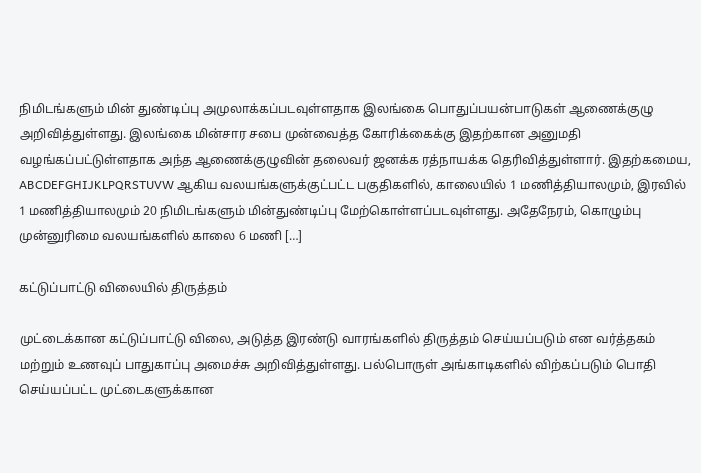நிமிடங்களும் மின் துண்டிப்பு அமுலாக்கப்படவுள்ளதாக இலங்கை பொதுப்பயன்பாடுகள் ஆணைக்குழு அறிவித்துள்ளது. இலங்கை மின்சார சபை முன்வைத்த கோரிக்கைக்கு இதற்கான அனுமதி வழங்கப்பட்டுள்ளதாக அந்த ஆணைக்குழுவின் தலைவர் ஜனக்க ரத்நாயக்க தெரிவித்துள்ளார். இதற்கமைய, ABCDEFGHIJKLPQRSTUVW ஆகிய வலயங்களுக்குட்பட்ட பகுதிகளில், காலையில் 1 மணித்தியாலமும், இரவில் 1 மணித்தியாலமும் 20 நிமிடங்களும் மின்துண்டிப்பு மேற்கொள்ளப்படவுள்ளது. அதேநேரம், கொழும்பு முன்னுரிமை வலயங்களில் காலை 6 மணி […]

கட்டுப்பாட்டு விலையில் திருத்தம்

முட்டைக்கான கட்டுப்பாட்டு விலை, அடுத்த இரண்டு வாரங்களில் திருத்தம் செய்யப்படும் என வர்த்தகம் மற்றும் உணவுப் பாதுகாப்பு அமைச்சு அறிவித்துள்ளது. பல்பொருள் அங்காடிகளில் விற்கப்படும் பொதி செய்யப்பட்ட முட்டைகளுக்கான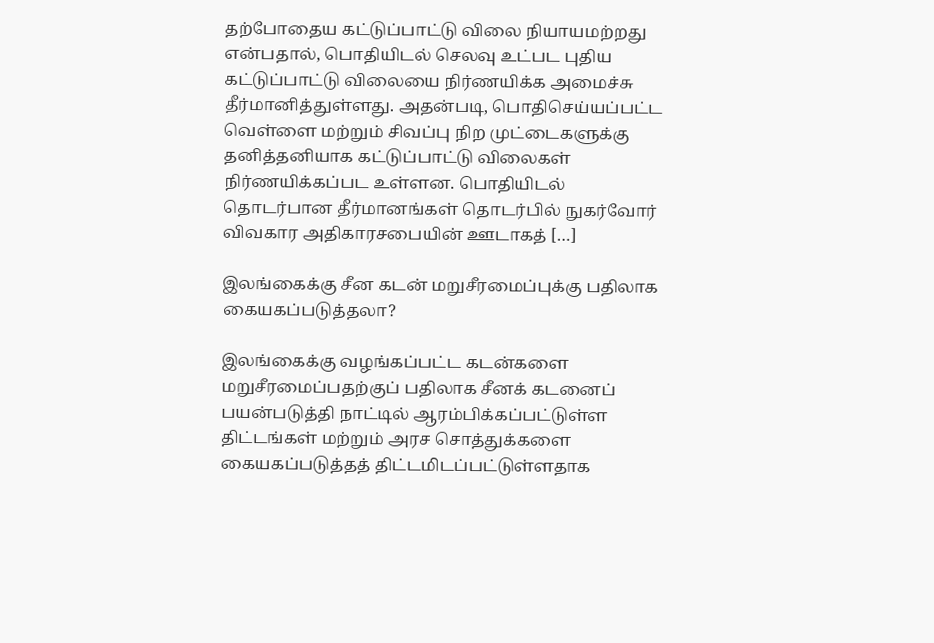தற்போதைய கட்டுப்பாட்டு விலை நியாயமற்றது என்பதால், பொதியிடல் செலவு உட்பட புதிய கட்டுப்பாட்டு விலையை நிர்ணயிக்க அமைச்சு தீர்மானித்துள்ளது. அதன்படி, பொதிசெய்யப்பட்ட வெள்ளை மற்றும் சிவப்பு நிற முட்டைகளுக்கு தனித்தனியாக கட்டுப்பாட்டு விலைகள் நிர்ணயிக்கப்பட உள்ளன. பொதியிடல் தொடர்பான தீர்மானங்கள் தொடர்பில் நுகர்வோர் விவகார அதிகாரசபையின் ஊடாகத் […]

இலங்கைக்கு சீன கடன் மறுசீரமைப்புக்கு பதிலாக கையகப்படுத்தலா?

இலங்கைக்கு வழங்கப்பட்ட கடன்களை மறுசீரமைப்பதற்குப் பதிலாக சீனக் கடனைப் பயன்படுத்தி நாட்டில் ஆரம்பிக்கப்பட்டுள்ள திட்டங்கள் மற்றும் அரச சொத்துக்களை கையகப்படுத்தத் திட்டமிடப்பட்டுள்ளதாக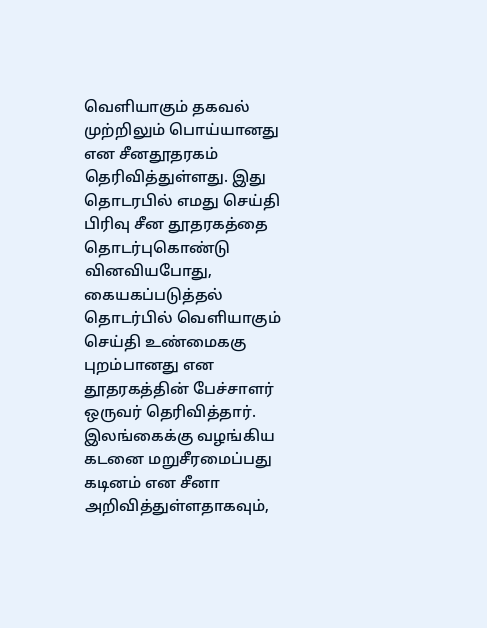வெளியாகும் தகவல் முற்றிலும் பொய்யானது என சீனதூதரகம் தெரிவித்துள்ளது. இது தொடரபில் எமது செய்தி பிரிவு சீன தூதரகத்தை தொடர்புகொண்டு வினவியபோது, கையகப்படுத்தல் தொடர்பில் வெளியாகும் செய்தி உண்மைககு புறம்பானது என தூதரகத்தின் பேச்சாளர் ஒருவர் தெரிவித்தார். இலங்கைக்கு வழங்கிய கடனை மறுசீரமைப்பது கடினம் என சீனா அறிவித்துள்ளதாகவும்,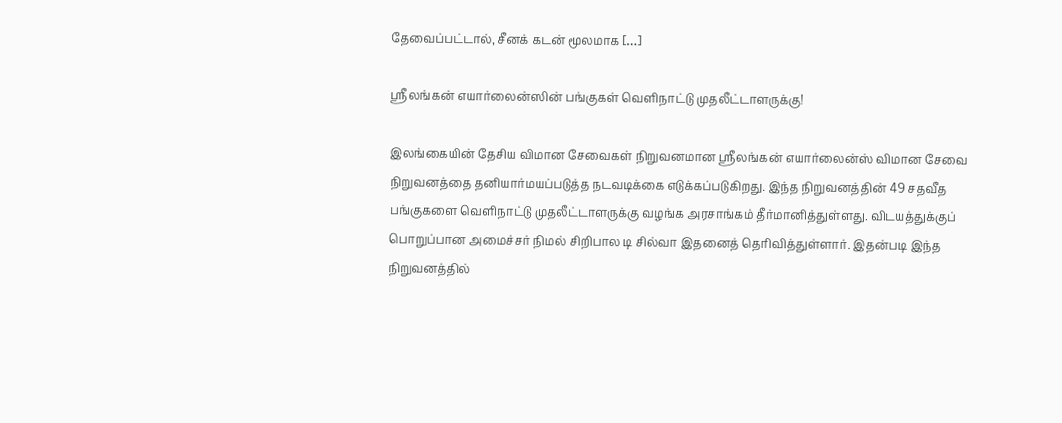தேவைப்பட்டால், சீனக் கடன் மூலமாக […]

ஸ்ரீலங்கன் எயார்லைன்ஸின் பங்குகள் வெளிநாட்டு முதலீட்டாளருக்கு!

இலங்கையின் தேசிய விமான சேவைகள் நிறுவனமான ஸ்ரீலங்கன் எயார்லைன்ஸ் விமான சேவை நிறுவனத்தை தனியார்மயப்படுத்த நடவடிக்கை எடுக்கப்படுகிறது. இந்த நிறுவனத்தின் 49 சதவீத பங்குகளை வெளிநாட்டு முதலீட்டாளருக்கு வழங்க அரசாங்கம் தீர்மானித்துள்ளது. விடயத்துக்குப் பொறுப்பான அமைச்சர் நிமல் சிறிபால டி சில்வா இதனைத் தெரிவித்துள்ளார். இதன்படி இந்த நிறுவனத்தில்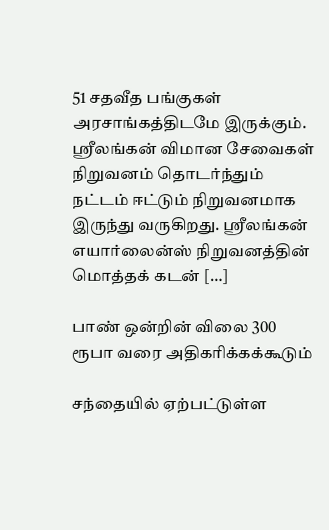51 சதவீத பங்குகள் அரசாங்கத்திடமே இருக்கும். ஸ்ரீலங்கன் விமான சேவைகள் நிறுவனம் தொடர்ந்தும் நட்டம் ஈட்டும் நிறுவனமாக இருந்து வருகிறது. ஸ்ரீலங்கன் எயார்லைன்ஸ் நிறுவனத்தின் மொத்தக் கடன் […]

பாண் ஒன்றின் விலை 300 ரூபா வரை அதிகரிக்கக்கூடும்

சந்தையில் ஏற்பட்டுள்ள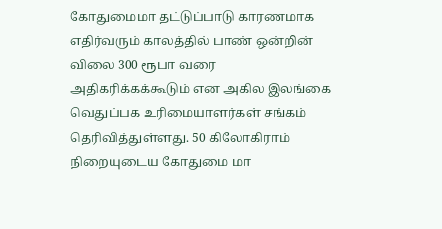கோதுமைமா தட்டுப்பாடு காரணமாக எதிர்வரும் காலத்தில் பாண் ஒன்றின் விலை 300 ரூபா வரை அதிகரிக்கக்கூடும் என அகில இலங்கை வெதுப்பக உரிமையாளர்கள் சங்கம் தெரிவித்துள்ளது. 50 கிலோகிராம் நிறையுடைய கோதுமை மா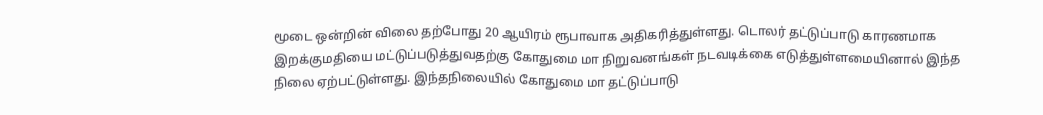மூடை ஒன்றின் விலை தற்போது 20 ஆயிரம் ரூபாவாக அதிகரித்துள்ளது. டொலர் தட்டுப்பாடு காரணமாக இறக்குமதியை மட்டுப்படுத்துவதற்கு கோதுமை மா நிறுவனங்கள் நடவடிக்கை எடுத்துள்ளமையினால் இந்த நிலை ஏற்பட்டுள்ளது. இந்தநிலையில் கோதுமை மா தட்டுப்பாடு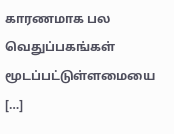காரணமாக பல வெதுப்பகங்கள் மூடப்பட்டுள்ளமையை […]